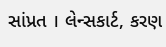સાંપ્રત । લેન્સકાર્ટ, કરણ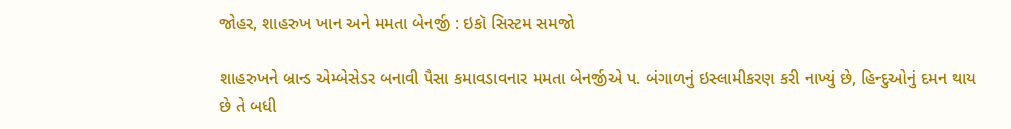જોહર, શાહરુખ ખાન અને મમતા બેનર્જી : ઇકૉ સિસ્ટમ સમજો

શાહરુખને બ્રાન્ડ એમ્બેસેડર બનાવી પૈસા કમાવડાવનાર મમતા બેનર્જીએ પ. બંગાળનું ઇસ્લામીકરણ કરી નાખ્યું છે, હિન્દુઓનું દમન થાય છે તે બધી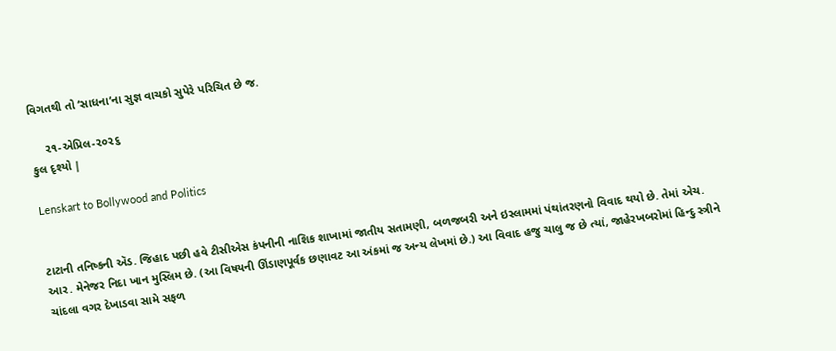વિગતથી તો ‘સાધના’ના સુજ્ઞ વાચકો સુપેરે પરિચિત છે જ.

    ૨૧-એપ્રિલ-૨૦૨૬
કુલ દૃશ્યો |

Lenskart to Bollywood and Politics


ટાટાની તનિષ્કની ઍડ. જિહાદ પછી હવે ટીસીએસ કંપનીની નાશિક શાખામાં જાતીય સતામણી, બળજબરી અને ઇસ્લામમાં પંથાંતરણનો વિવાદ થયો છે. તેમાં એચ. આર. મેનેજર નિદા ખાન મુસ્લિમ છે. (આ વિષયની ઊંડાણપૂર્વક છણાવટ આ અંકમાં જ અન્ય લેખમાં છે.) આ વિવાદ હજુ ચાલુ જ છે ત્યાં, જાહેરખબરોમાં હિન્દુ સ્ત્રીને ચાંદલા વગર દેખાડવા સામે સફળ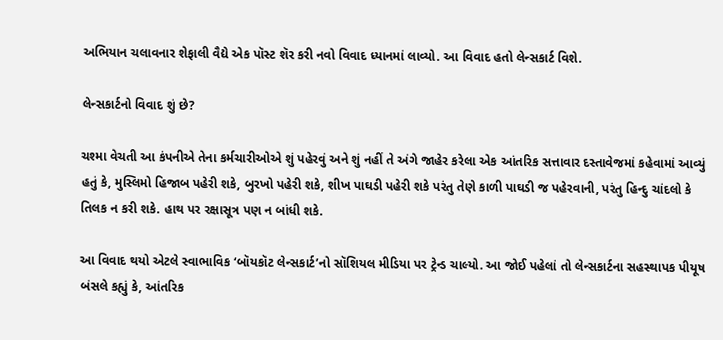અભિયાન ચલાવનાર શેફાલી વૈદ્યે એક પૉસ્ટ શૅર કરી નવો વિવાદ ધ્યાનમાં લાવ્યો. આ વિવાદ હતો લેન્સકાર્ટ વિશે.

લેન્સકાર્ટનો વિવાદ શું છે?

ચશ્મા વેચતી આ કંપનીએ તેના કર્મચારીઓએ શું પહેરવું અને શું નહીં તે અંગે જાહેર કરેલા એક આંતરિક સત્તાવાર દસ્તાવેજમાં કહેવામાં આવ્યું હતું કે, મુસ્લિમો હિજાબ પહેરી શકે, બુરખો પહેરી શકે, શીખ પાઘડી પહેરી શકે પરંતુ તેણે કાળી પાઘડી જ પહેરવાની, પરંતુ હિન્દુ ચાંદલો કે તિલક ન કરી શકે. હાથ પર રક્ષાસૂત્ર પણ ન બાંધી શકે.

આ વિવાદ થયો એટલે સ્વાભાવિક ‘બૉયકૉટ લેન્સકાર્ટ’નો સૉશિયલ મીડિયા પર ટ્રેન્ડ ચાલ્યો. આ જોઈ પહેલાં તો લેન્સકાર્ટના સહસ્થાપક પીયૂષ બંસલે કહ્યું કે, આંતરિક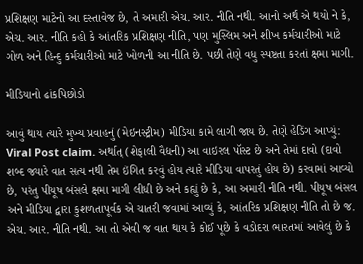પ્રશિક્ષણ માટેનો આ દસ્તાવેજ છે, તે અમારી એચ. આર. નીતિ નથી. આનો અર્થ એ થયો ને કે, એચ. આર. નીતિ કહો કે આંતરિક પ્રશિક્ષણ નીતિ, પણ મુસ્લિમ અને શીખ કર્મચારીઓ માટે ગોળ અને હિન્દુ કર્મચારીઓ માટે ખોળની આ નીતિ છે. પછી તેણે વધુ સ્પષ્ટતા કરતાં ક્ષમા માગી.

મીડિયાનો ઢાંકપિછોડો

આવું થાય ત્યારે મુખ્ય પ્રવાહનું (મેઇનસ્ટ્રીમ) મીડિયા કામે લાગી જાય છે. તેણે હેડિંગ આપ્યું: Viral Post claim. અર્થાત્ (શેફાલી વૈદ્યની) આ વાઇરલ પૉસ્ટ છે અને તેમાં દાવો (દાવો શબ્દ જ્યારે વાત સત્ય નથી તેમ ઇંગિત કરવું હોય ત્યારે મીડિયા વાપરતું હોય છે) કરવામાં આવ્યો છે, પરંતુ પીયૂષ બંસલે ક્ષમા માગી લીધી છે અને કહ્યું છે કે, આ અમારી નીતિ નથી. પીયૂષ બંસલ અને મીડિયા દ્વારા કુશળતાપૂર્વક એ ચાતરી જવામાં આવ્યું કે, આંતરિક પ્રશિક્ષણ નીતિ તો છે જ. એચ. આર. નીતિ નથી. આ તો એવી જ વાત થાય કે કોઈ પૂછે કે વડોદરા ભારતમાં આવેલું છે કે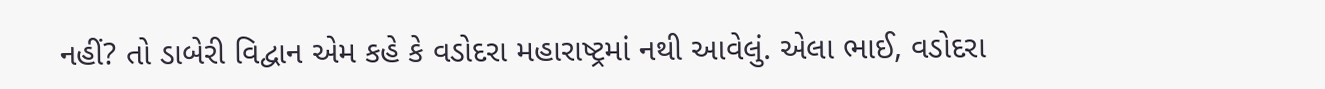નહીં? તો ડાબેરી વિદ્વાન એમ કહે કે વડોદરા મહારાષ્ટ્રમાં નથી આવેલું. એલા ભાઈ, વડોદરા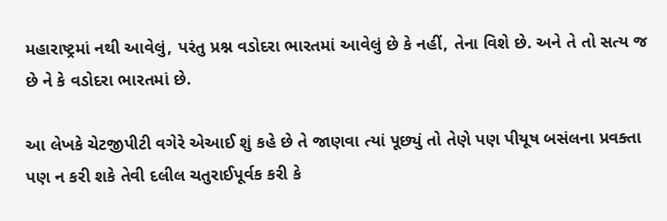મહારાષ્ટ્રમાં નથી આવેલું, પરંતુ પ્રશ્ન વડોદરા ભારતમાં આવેલું છે કે નહીં, તેના વિશે છે. અને તે તો સત્ય જ છે ને કે વડોદરા ભારતમાં છે.

આ લેખકે ચેટજીપીટી વગેરે એઆઈ શું કહે છે તે જાણવા ત્યાં પૂછ્યું તો તેણે પણ પીયૂષ બસંલના પ્રવક્તા પણ ન કરી શકે તેવી દલીલ ચતુરાઈપૂર્વક કરી કે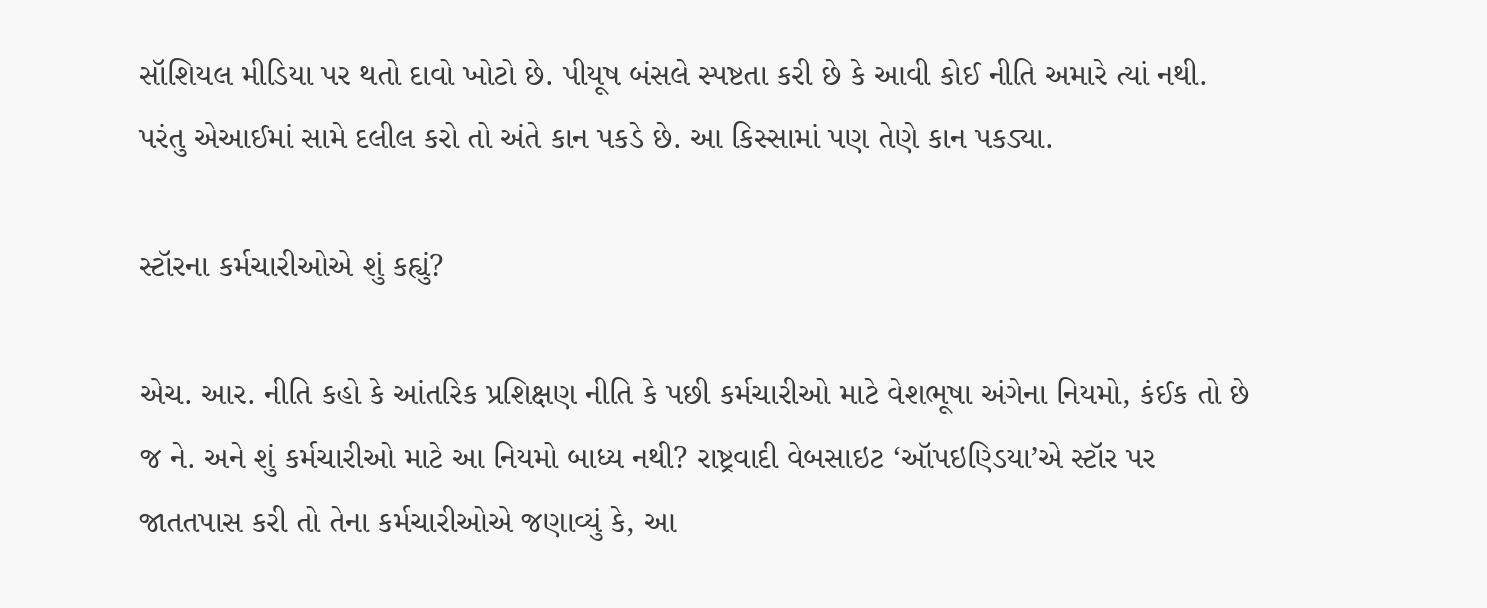સૉશિયલ મીડિયા પર થતો દાવો ખોટો છે. પીયૂષ બંસલે સ્પષ્ટતા કરી છે કે આવી કોઈ નીતિ અમારે ત્યાં નથી. પરંતુ એઆઈમાં સામે દલીલ કરો તો અંતે કાન પકડે છે. આ કિસ્સામાં પણ તેણે કાન પકડ્યા.

સ્ટૉરના કર્મચારીઓએ શું કહ્યું?

એચ. આર. નીતિ કહો કે આંતરિક પ્રશિક્ષણ નીતિ કે પછી કર્મચારીઓ માટે વેશભૂષા અંગેના નિયમો, કંઈક તો છે જ ને. અને શું કર્મચારીઓ માટે આ નિયમો બાધ્ય નથી? રાષ્ટ્રવાદી વેબસાઇટ ‘ઑપઇણ્ડિયા’એ સ્ટૉર પર જાતતપાસ કરી તો તેના કર્મચારીઓએ જણાવ્યું કે, આ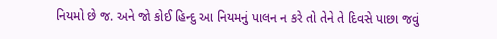નિયમો છે જ. અને જો કોઈ હિન્દુ આ નિયમનું પાલન ન કરે તો તેને તે દિવસે પાછા જવું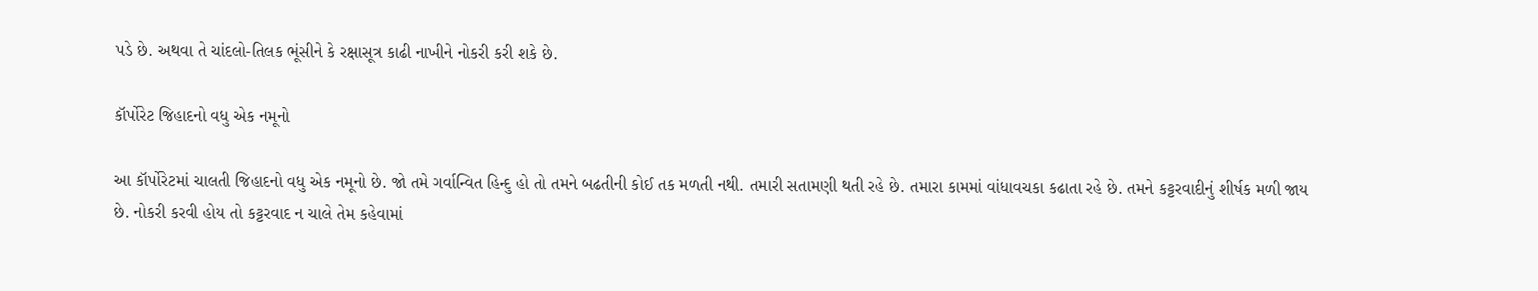પડે છે. અથવા તે ચાંદલો-તિલક ભૂંસીને કે રક્ષાસૂત્ર કાઢી નાખીને નોકરી કરી શકે છે.

કૉર્પોરેટ જિહાદનો વધુ એક નમૂનો

આ કૉર્પોરેટમાં ચાલતી જિહાદનો વધુ એક નમૂનો છે. જો તમે ગર્વાન્વિત હિન્દુ હો તો તમને બઢતીની કોઈ તક મળતી નથી. તમારી સતામણી થતી રહે છે. તમારા કામમાં વાંધાવચકા કઢાતા રહે છે. તમને કટ્ટરવાદીનું શીર્ષક મળી જાય છે. નોકરી કરવી હોય તો કટ્ટરવાદ ન ચાલે તેમ કહેવામાં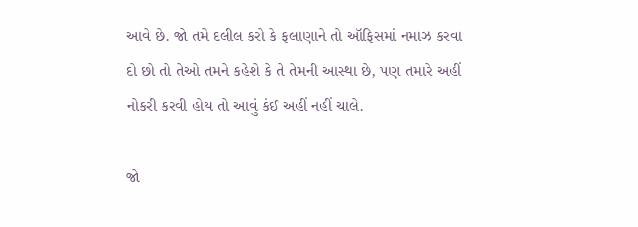આવે છે. જો તમે દલીલ કરો કે ફલાણાને તો ઑફિસમાં નમાઝ કરવા દો છો તો તેઓ તમને કહેશે કે તે તેમની આસ્થા છે, પણ તમારે અહીં નોકરી કરવી હોય તો આવું કંઈ અહીં નહીં ચાલે.

જો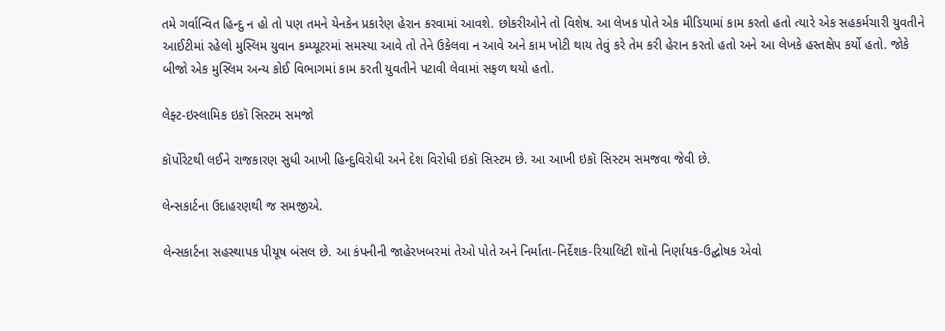તમે ગર્વાન્વિત હિન્દુ ન હો તો પણ તમને યેનકેન પ્રકારેણ હેરાન કરવામાં આવશે. છોકરીઓને તો વિશેષ. આ લેખક પોતે એક મીડિયામાં કામ કરતો હતો ત્યારે એક સહકર્મચારી યુવતીને આઈટીમાં રહેલો મુસ્લિમ યુવાન કમ્પ્યૂટરમાં સમસ્યા આવે તો તેને ઉકેલવા ન આવે અને કામ ખોટી થાય તેવું કરે તેમ કરી હેરાન કરતો હતો અને આ લેખકે હસ્તક્ષેપ કર્યો હતો. જોકે બીજો એક મુસ્લિમ અન્ય કોઈ વિભાગમાં કામ કરતી યુવતીને પટાવી લેવામાં સફળ થયો હતો.

લેફ્ટ-ઇસ્લામિક ઇકૉ સિસ્ટમ સમજો

કૉર્પોરેટથી લઈને રાજકારણ સુધી આખી હિન્દુવિરોધી અને દેશ વિરોધી ઇકૉ સિસ્ટમ છે. આ આખી ઇકૉ સિસ્ટમ સમજવા જેવી છે.

લેન્સકાર્ટના ઉદાહરણથી જ સમજીએ.

લેન્સકાર્ટના સહસ્થાપક પીયૂષ બંસલ છે. આ કંપનીની જાહેરખબરમાં તેઓ પોતે અને નિર્માતા-નિર્દેશક-રિયાલિટી શૉનો નિર્ણાયક-ઉદ્ઘોષક એવો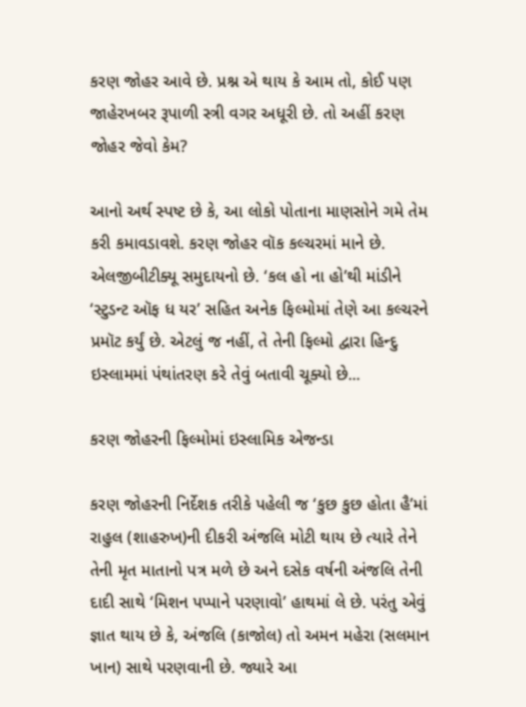કરણ જોહર આવે છે. પ્રશ્ન એ થાય કે આમ તો, કોઈ પણ જાહેરખબર રૂપાળી સ્ત્રી વગર અધૂરી છે. તો અહીં કરણ જોહર જેવો કેમ?

આનો અર્થ સ્પષ્ટ છે કે, આ લોકો પોતાના માણસોને ગમે તેમ કરી કમાવડાવશે. કરણ જોહર વૉક કલ્ચરમાં માને છે. એલજીબીટીક્યૂ સમુદાયનો છે. ‘કલ હો ના હો’થી માંડીને ‘સ્ટુડન્ટ ઑફ ધ યર’ સહિત અનેક ફિલ્મોમાં તેણે આ કલ્ચરને પ્રમૉટ કર્યું છે. એટલું જ નહીં, તે તેની ફિલ્મો દ્વારા હિન્દુ ઇસ્લામમાં પંથાંતરણ કરે તેવું બતાવી ચૂક્યો છે...

કરણ જોહરની ફિલ્મોમાં ઇસ્લામિક એજન્ડા

કરણ જોહરની નિર્દેશક તરીકે પહેલી જ ‘કુછ કુછ હોતા હૈ’માં રાહુલ (શાહરુખ)ની દીકરી અંજલિ મોટી થાય છે ત્યારે તેને તેની મૃત માતાનો પત્ર મળે છે અને દસેક વર્ષની અંજલિ તેની દાદી સાથે ‘મિશન પપ્પાને પરણાવો’ હાથમાં લે છે. પરંતુ એવું જ્ઞાત થાય છે કે, અંજલિ (કાજોલ) તો અમન મહેરા (સલમાન ખાન) સાથે પરણવાની છે. જ્યારે આ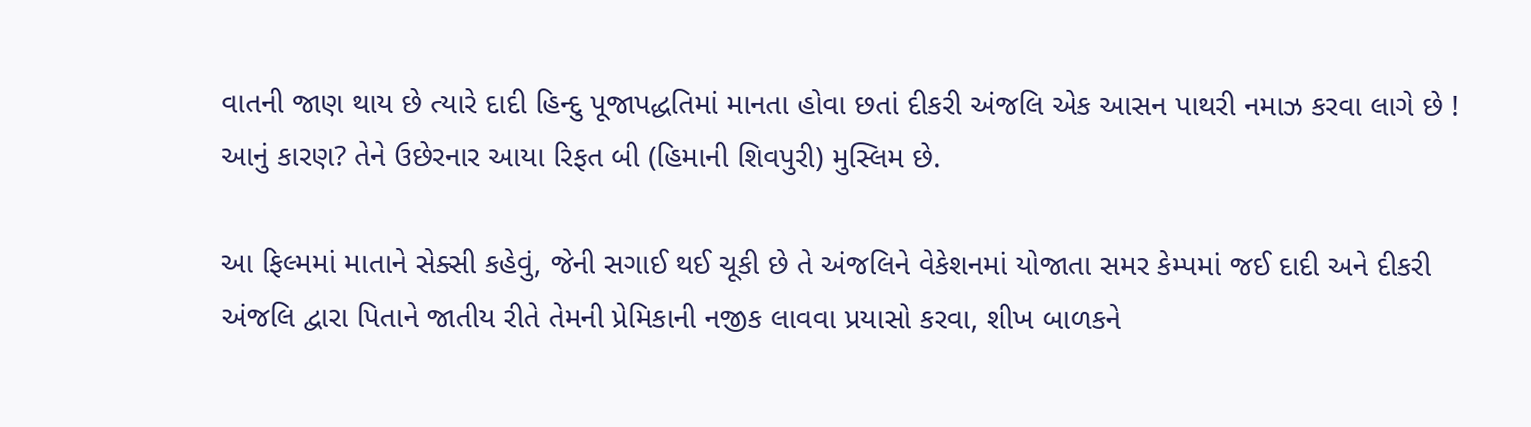વાતની જાણ થાય છે ત્યારે દાદી હિન્દુ પૂજાપદ્ધતિમાં માનતા હોવા છતાં દીકરી અંજલિ એક આસન પાથરી નમાઝ કરવા લાગે છે ! આનું કારણ? તેને ઉછેરનાર આયા રિફત બી (હિમાની શિવપુરી) મુસ્લિમ છે.

આ ફિલ્મમાં માતાને સેક્સી કહેવું, જેની સગાઈ થઈ ચૂકી છે તે અંજલિને વેકેશનમાં યોજાતા સમર કેમ્પમાં જઈ દાદી અને દીકરી અંજલિ દ્વારા પિતાને જાતીય રીતે તેમની પ્રેમિકાની નજીક લાવવા પ્રયાસો કરવા, શીખ બાળકને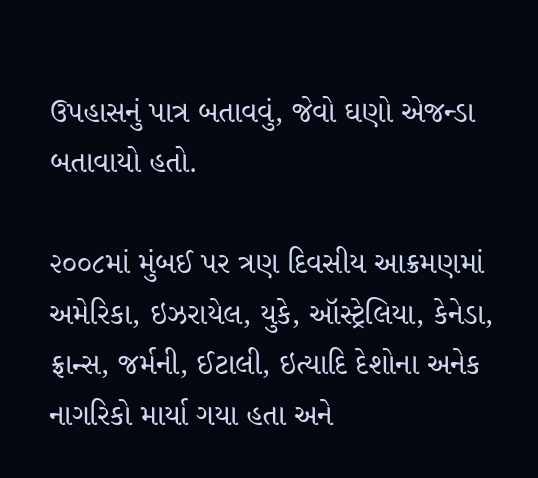ઉપહાસનું પાત્ર બતાવવું, જેવો ઘણો એજન્ડા બતાવાયો હતો.

૨૦૦૮માં મુંબઈ પર ત્રણ દિવસીય આક્રમણમાં અમેરિકા, ઇઝરાયેલ, યુકે, ઑસ્ટ્રેલિયા, કેનેડા, ફ્રાન્સ, જર્મની, ઈટાલી, ઇત્યાદિ દેશોના અનેક નાગરિકો માર્યા ગયા હતા અને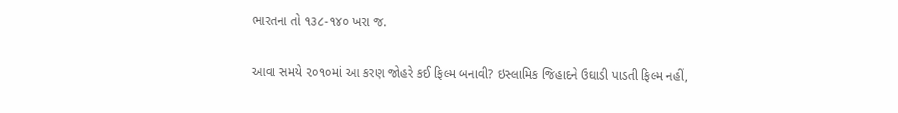ભારતના તો ૧૩૮-૧૪૦ ખરા જ.

આવા સમયે ૨૦૧૦માં આ કરણ જોહરે કઈ ફિલ્મ બનાવી? ઇસ્લામિક જિહાદને ઉઘાડી પાડતી ફિલ્મ નહીં,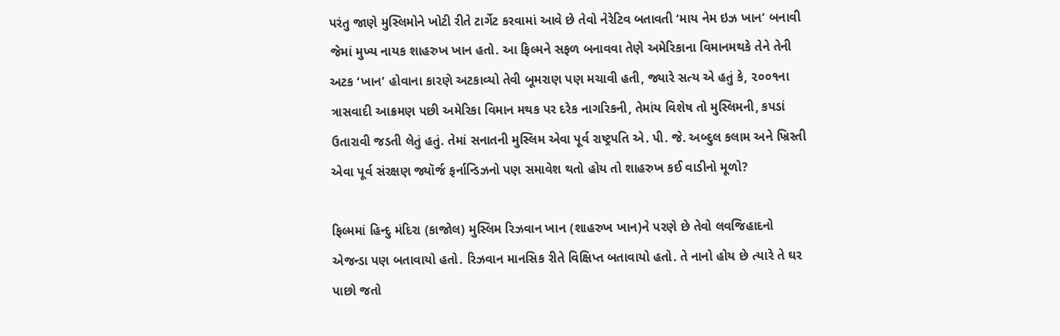પરંતુ જાણે મુસ્લિમોને ખોટી રીતે ટાર્ગેટ કરવામાં આવે છે તેવો નેરેટિવ બતાવતી ‘માય નેમ ઇઝ ખાન’ બનાવી જેમાં મુખ્ય નાયક શાહરુખ ખાન હતો. આ ફિલ્મને સફળ બનાવવા તેણે અમેરિકાના વિમાનમથકે તેને તેની અટક ‘ખાન’ હોવાના કારણે અટકાવ્યો તેવી બૂમરાણ પણ મચાવી હતી, જ્યારે સત્ય એ હતું કે, ૨૦૦૧ના ત્રાસવાદી આક્રમણ પછી અમેરિકા વિમાન મથક પર દરેક નાગરિકની, તેમાંય વિશેષ તો મુસ્લિમની, કપડાં ઉતારાવી જડતી લેતું હતું. તેમાં સનાતની મુસ્લિમ એવા પૂર્વ રાષ્ટ્રપતિ એ. પી. જે. અબ્દુલ કલામ અને ખ્રિસ્તી એવા પૂર્વ સંરક્ષણ જ્યૉર્જ ફર્નાન્ડિઝનો પણ સમાવેશ થતો હોય તો શાહરુખ કઈ વાડીનો મૂળો?

ફિલ્મમાં હિન્દુ મંદિરા (કાજોલ) મુસ્લિમ રિઝવાન ખાન (શાહરુખ ખાન)ને પરણે છે તેવો લવજિહાદનો એજન્ડા પણ બતાવાયો હતો. રિઝવાન માનસિક રીતે વિક્ષિપ્ત બતાવાયો હતો. તે નાનો હોય છે ત્યારે તે ઘર પાછો જતો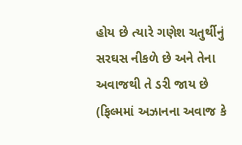હોય છે ત્યારે ગણેશ ચતુર્થીનું સરઘસ નીકળે છે અને તેના અવાજથી તે ડરી જાય છે (ફિલ્મમાં અઝાનના અવાજ કે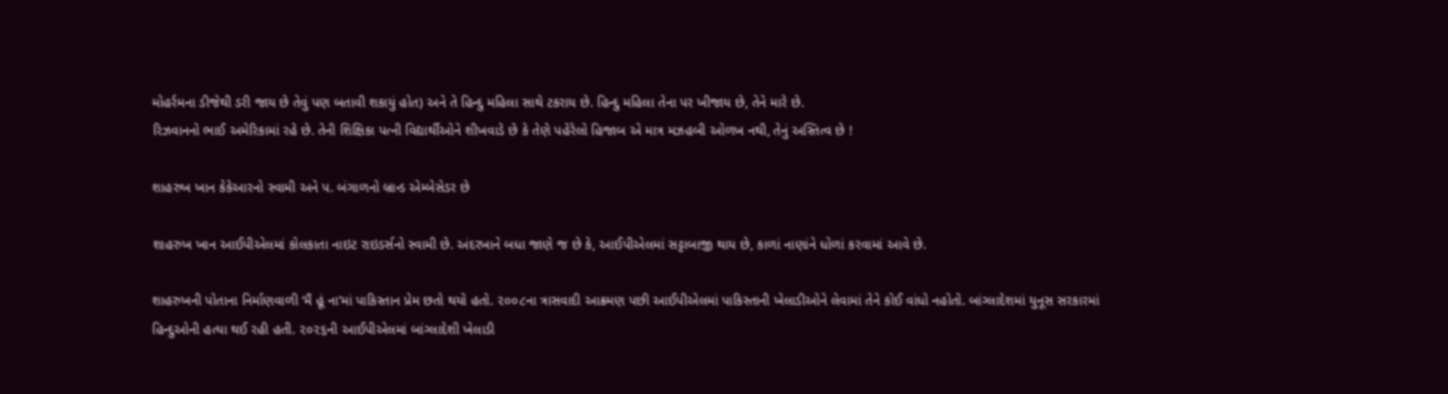મોહર્રમના ડીજેથી ડરી જાય છે તેવું પણ બતાવી શકાયું હોત) અને તે હિન્દુ મહિલા સાથે ટકરાય છે. હિન્દુ મહિલા તેના પર ખીજાય છે, તેને મારે છે.
રિઝવાનનો ભાઈ અમેરિકામાં રહે છે. તેની શિક્ષિકા પત્ની વિદ્યાર્થીઓને શીખવાડે છે કે તેણે પહેરેલો હિજાબ એ માત્ર મઝહબી ઓળખ નથી, તેનું અસ્તિત્વ છે !

શાહરુખ ખાન કેકેઆરનો સ્વામી અને પ. બંગાળનો બ્રાન્ડ એમ્બેસેડર છે

શાહરુખ ખાન આઈપીએલમાં કોલકાતા નાઇટ રાઇડર્સનો સ્વામી છે. અંદરખાને બધા જાણે જ છે કે, આઈપીએલમાં સટ્ટાબાજી થાય છે, કાળાં નાણાંને ધોળાં કરવામાં આવે છે.

શાહરુખની પોતાના નિર્માણવાળી ‘મૈં હૂં ના’માં પાકિસ્તાન પ્રેમ છતો થયો હતો. ૨૦૦૮ના ત્રાસવાદી આક્રમણ પછી આઈપીએલમાં પાકિસ્તાની ખેલાડીઓને લેવામાં તેને કોઈ વાંધો નહોતો. બાંગ્લાદેશમાં યુનૂસ સરકારમાં હિન્દુઓની હત્યા થઈ રહી હતી. ૨૦૨૬ની આઈપીએલમાં બાંગ્લાદેશી ખેલાડી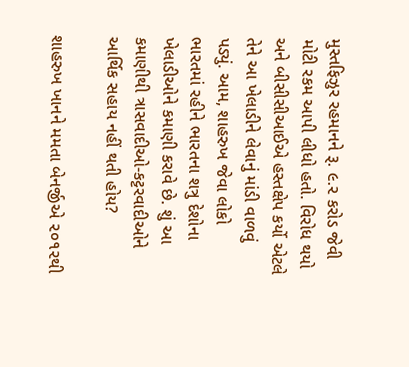મુસ્તફિઝુર રહમાનને રૂ. ૯.૨ કરોડ જેવી મોટી રકમ આપી લીધો હતો. વિરોધ થયો અને બીસીસીઆઈએ હસ્તક્ષેપ કર્યો એટલે તેને આ ખેલાડીને લેવાનું માંડી વાળવું પડ્યું. આમ, શાહરુખ જેવા લોકો ભારતમાં રહીને ભારતના શત્રુ દેશોના ખેલાડીઓને કમાણી કરાવે છે. શું આ કમાણીથી ત્રાસવાદીઓ-કટ્ટરવાદીઓને આર્થિક સહાય નહીં થતી હોય?

શાહરુખ ખાનને મમતા બેનર્જીએ ૨૦૧૨થી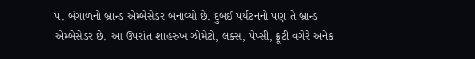પ. બંગાળનો બ્રાન્ડ એમ્બેસેડર બનાવ્યો છે. દુબઈ પર્યટનનો પણ તે બ્રાન્ડ એમ્બેસેડર છે. આ ઉપરાંત શાહરુખ ઝોમેટો, લક્સ, પેપ્સી, ફ્રૂટી વગેરે અનેક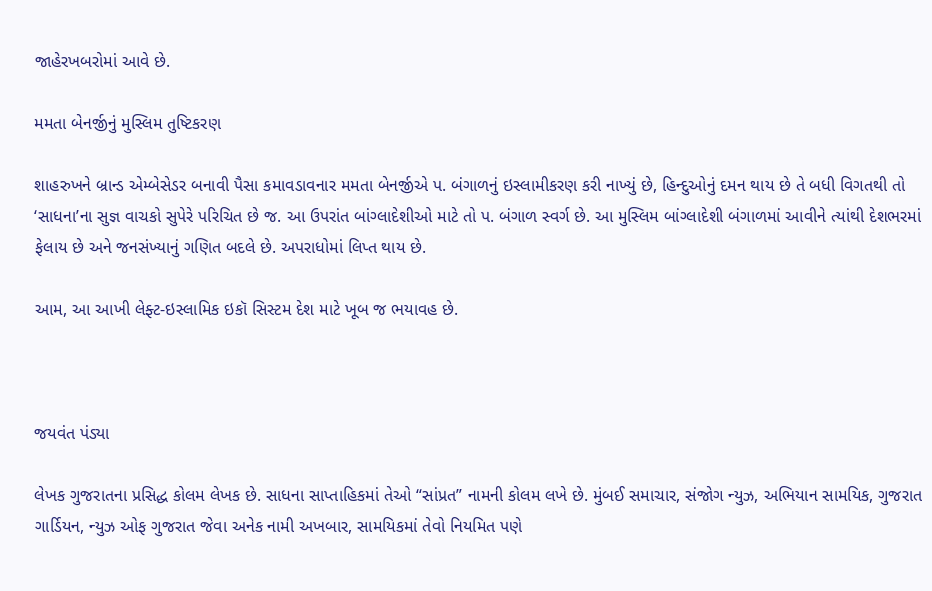જાહેરખબરોમાં આવે છે.

મમતા બેનર્જીનું મુસ્લિમ તુષ્ટિકરણ

શાહરુખને બ્રાન્ડ એમ્બેસેડર બનાવી પૈસા કમાવડાવનાર મમતા બેનર્જીએ પ. બંગાળનું ઇસ્લામીકરણ કરી નાખ્યું છે, હિન્દુઓનું દમન થાય છે તે બધી વિગતથી તો ‘સાધના’ના સુજ્ઞ વાચકો સુપેરે પરિચિત છે જ. આ ઉપરાંત બાંગ્લાદેશીઓ માટે તો પ. બંગાળ સ્વર્ગ છે. આ મુસ્લિમ બાંગ્લાદેશી બંગાળમાં આવીને ત્યાંથી દેશભરમાં ફેલાય છે અને જનસંખ્યાનું ગણિત બદલે છે. અપરાધોમાં લિપ્ત થાય છે.

આમ, આ આખી લેફ્ટ-ઇસ્લામિક ઇકૉ સિસ્ટમ દેશ માટે ખૂબ જ ભયાવહ છે.



જયવંત પંડ્યા

લેખક ગુજરાતના પ્રસિદ્ધ કોલમ લેખક છે. સાધના સાપ્તાહિકમાં તેઓ “સાંપ્રત” નામની કોલમ લખે છે. મુંબઈ સમાચાર, સંજોગ ન્યુઝ, અભિયાન સામયિક, ગુજરાત ગાર્ડિયન, ન્યુઝ ઓફ ગુજરાત જેવા અનેક નામી અખબાર, સામયિકમાં તેવો નિયમિત પણે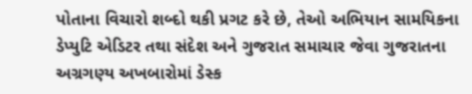પોતાના વિચારો શબ્દો થકી પ્રગટ કરે છે, તેઓ અભિયાન સામયિકના ડેપ્યુટિ એડિટર તથા સંદેશ અને ગુજરાત સમાચાર જેવા ગુજરાતના અગ્રગણ્ય અખબારોમાં ડેસ્ક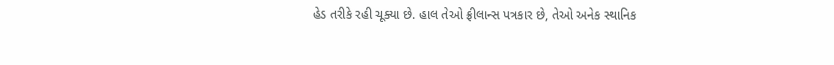હેડ તરીકે રહી ચૂક્યા છે. હાલ તેઓ ફ્રીલાન્સ પત્રકાર છે, તેઓ અનેક સ્થાનિક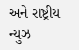અને રાષ્ટ્રીય ન્યુઝ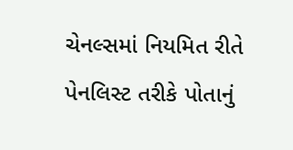ચેનલ્સમાં નિયમિત રીતે પેનલિસ્ટ તરીકે પોતાનું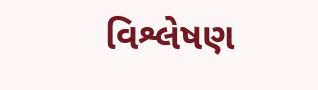વિશ્લેષણ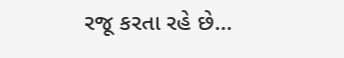રજૂ કરતા રહે છે…